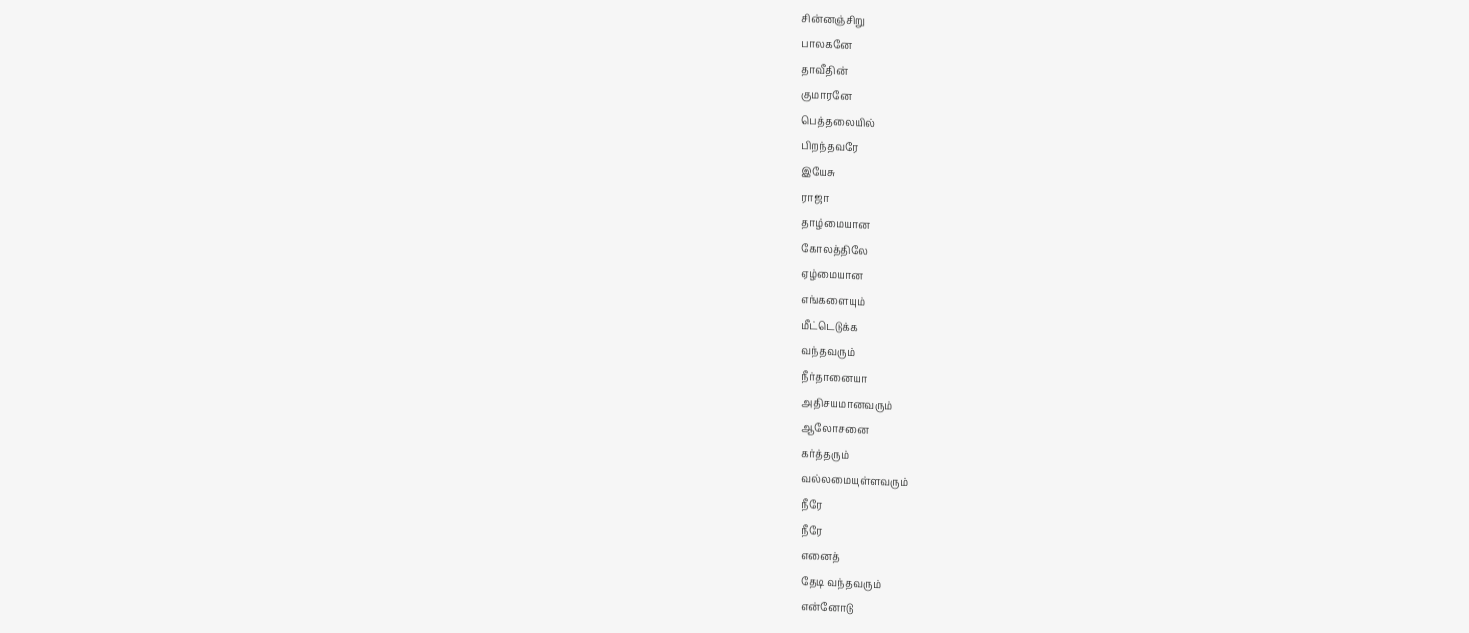சின்னஞ்சிறு
பாலகனே
தாவீதின்
குமாரனே
பெத்தலையில்
பிறந்தவரே
இயேசு
ராஜா
தாழ்மையான
கோலத்திலே
ஏழ்மையான
எங்களையும்
மீட்டெடுக்க
வந்தவரும்
நீர்தானையா
அதிசயமானவரும்
ஆலோசனை
கர்த்தரும்
வல்லமையுள்ளவரும்
நீரே
நீரே
எனைத்
தேடி வந்தவரும்
என்னோடு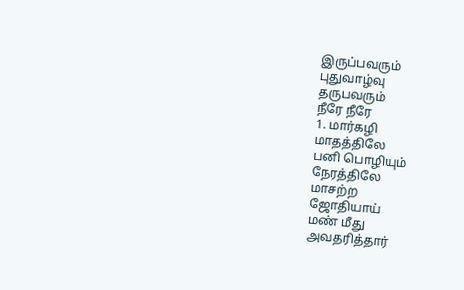இருப்பவரும்
புதுவாழ்வு
தருபவரும்
நீரே நீரே
1. மார்கழி
மாதத்திலே
பனி பொழியும்
நேரத்திலே
மாசற்ற
ஜோதியாய்
மண் மீது
அவதரித்தார்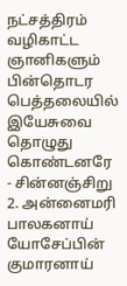நட்சத்திரம்
வழிகாட்ட
ஞானிகளும்
பின்தொடர
பெத்தலையில்
இயேசுவை
தொழுது
கொண்டனரே
- சின்னஞ்சிறு
2. அன்னைமரி
பாலகனாய்
யோசேப்பின்
குமாரனாய்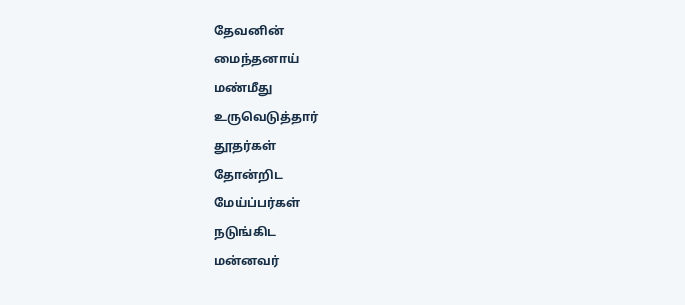தேவனின்
மைந்தனாய்
மண்மீது
உருவெடுத்தார்
தூதர்கள்
தோன்றிட
மேய்ப்பர்கள்
நடுங்கிட
மன்னவர்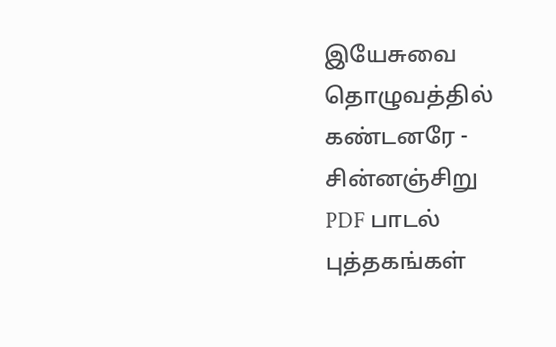இயேசுவை
தொழுவத்தில்
கண்டனரே - சின்னஞ்சிறு
PDF பாடல்
புத்தகங்கள்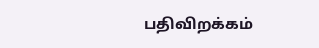பதிவிறக்கம்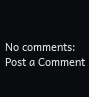No comments:
Post a Comment